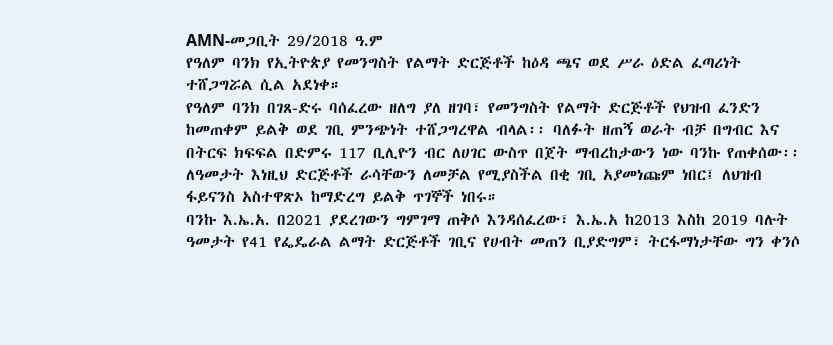AMN-መጋቢት 29/2018 ዓ.ም
የዓለም ባንክ የኢትዮጵያ የመንግስት የልማት ድርጅቶች ከዕዳ ጫና ወደ ሥራ ዕድል ፈጣሪነት ተሸጋግሯል ሲል አደነቀ።
የዓለም ባንክ በገጸ-ድሩ ባሰፈረው ዘለግ ያለ ዘገባ፣ የመንግስት የልማት ድርጅቶች የህዝብ ፈንድን ከመጠቀም ይልቅ ወደ ገቢ ምንጭነት ተሸጋግረዋል ብላል፡፡ ባለፉት ዘጠኝ ወራት ብቻ በግብር እና በትርፍ ክፍፍል በድምሩ 117 ቢሊዮን ብር ለሀገር ውስጥ በጀት ማብረከታውን ነው ባንኩ የጠቀሰው፡፡ ለዓመታት እነዚህ ድርጅቶች ራሳቸውን ለመቻል የሚያስችል በቂ ገቢ አያመነጩም ነበር፤ ለህዝብ ፋይናንስ አስተዋጽኦ ከማድረግ ይልቅ ጥገኞች ነበሩ።
ባንኩ እ.ኤ.አ. በ2021 ያደረገውን ግምገማ ጠቅሶ እንዳሰፈረው፣ እ.ኤ.አ ከ2013 እስከ 2019 ባሉት ዓመታት የ41 የፌዴራል ልማት ድርጅቶች ገቢና የሀብት መጠን ቢያድግም፣ ትርፋማነታቸው ግን ቀንሶ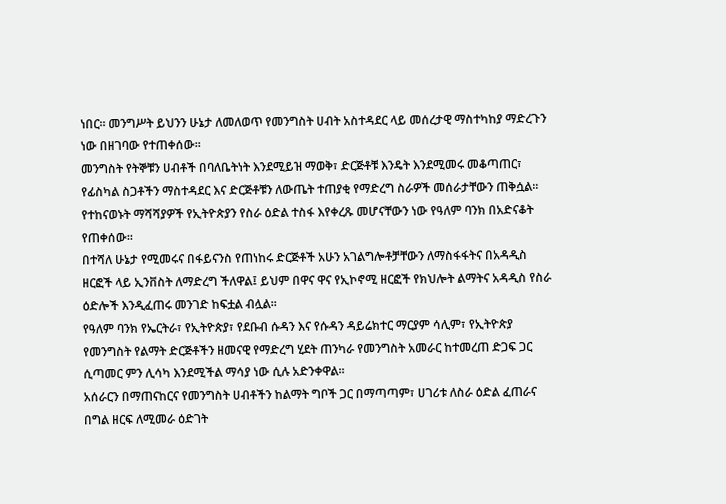ነበር። መንግሥት ይህንን ሁኔታ ለመለወጥ የመንግስት ሀብት አስተዳደር ላይ መሰረታዊ ማስተካከያ ማድረጉን ነው በዘገባው የተጠቀሰው፡፡
መንግስት የትኞቹን ሀብቶች በባለቤትነት እንደሚይዝ ማወቅ፣ ድርጅቶቹ እንዴት እንደሚመሩ መቆጣጠር፣ የፊስካል ስጋቶችን ማስተዳደር እና ድርጅቶቹን ለውጤት ተጠያቂ የማድረግ ስራዎች መሰራታቸውን ጠቅሷል፡፡ የተከናወኑት ማሻሻያዎች የኢትዮጵያን የስራ ዕድል ተስፋ እየቀረጹ መሆናቸውን ነው የዓለም ባንክ በአድናቆት የጠቀሰው፡፡
በተሻለ ሁኔታ የሚመሩና በፋይናንስ የጠነከሩ ድርጅቶች አሁን አገልግሎቶቻቸውን ለማስፋፋትና በአዳዲስ ዘርፎች ላይ ኢንቨስት ለማድረግ ችለዋል፤ ይህም በዋና ዋና የኢኮኖሚ ዘርፎች የክህሎት ልማትና አዳዲስ የስራ ዕድሎች እንዲፈጠሩ መንገድ ከፍቷል ብሏል።
የዓለም ባንክ የኤርትራ፣ የኢትዮጵያ፣ የደቡብ ሱዳን እና የሱዳን ዳይሬክተር ማርያም ሳሊም፣ የኢትዮጵያ የመንግስት የልማት ድርጅቶችን ዘመናዊ የማድረግ ሂደት ጠንካራ የመንግስት አመራር ከተመረጠ ድጋፍ ጋር ሲጣመር ምን ሊሳካ እንደሚችል ማሳያ ነው ሲሉ አድንቀዋል፡፡
አሰራርን በማጠናከርና የመንግስት ሀብቶችን ከልማት ግቦች ጋር በማጣጣም፣ ሀገሪቱ ለስራ ዕድል ፈጠራና በግል ዘርፍ ለሚመራ ዕድገት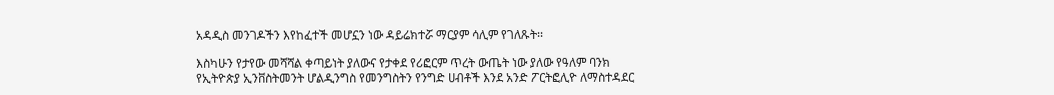አዳዲስ መንገዶችን እየከፈተች መሆኗን ነው ዳይሬክተሯ ማርያም ሳሊም የገለጹት፡፡

እስካሁን የታየው መሻሻል ቀጣይነት ያለውና የታቀደ የሪፎርም ጥረት ውጤት ነው ያለው የዓለም ባንክ የኢትዮጵያ ኢንቨስትመንት ሆልዲንግስ የመንግስትን የንግድ ሀብቶች እንደ አንድ ፖርትፎሊዮ ለማስተዳደር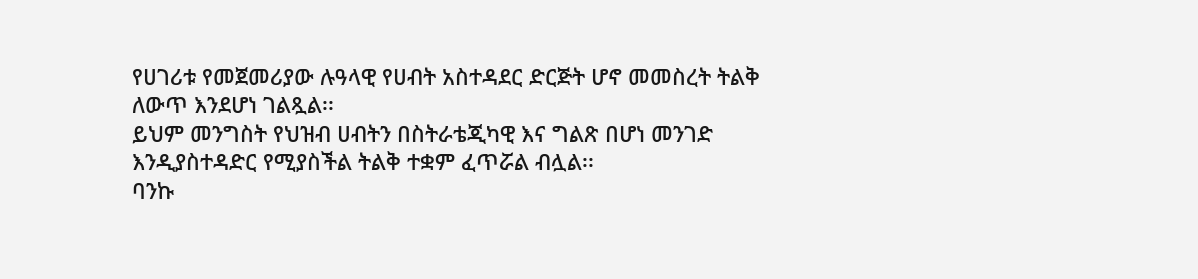የሀገሪቱ የመጀመሪያው ሉዓላዊ የሀብት አስተዳደር ድርጅት ሆኖ መመስረት ትልቅ ለውጥ እንደሆነ ገልጿል፡፡
ይህም መንግስት የህዝብ ሀብትን በስትራቴጂካዊ እና ግልጽ በሆነ መንገድ እንዲያስተዳድር የሚያስችል ትልቅ ተቋም ፈጥሯል ብሏል፡፡
ባንኩ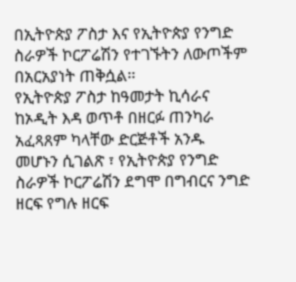በኢትዮጵያ ፖስታ እና የኢትዮጵያ የንግድ ስራዎች ኮርፖሬሽን የተገኙትን ለውጦችም በአርአያነት ጠቅሷል፡፡
የኢትዮጵያ ፖስታ ከዓመታት ኪሳራና ከኦዲት እዳ ወጥቶ በዘርፉ ጠንካራ አፈጻጸም ካላቸው ድርጅቶች አንዱ መሆኑን ሲገልጽ ፣ የኢትዮጵያ የንግድ ስራዎች ኮርፖሬሽን ደግሞ በግብርና ንግድ ዘርፍ የግሉ ዘርፍ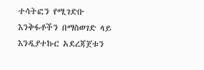ተሳትፎን የሚገድቡ እንቅፋቶችን በማስወገድ ላይ እንዲያተኩር አደረጃጀቱን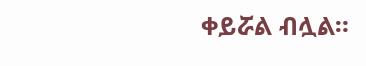ቀይሯል ብሏል።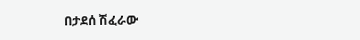በታደሰ ሽፈራው